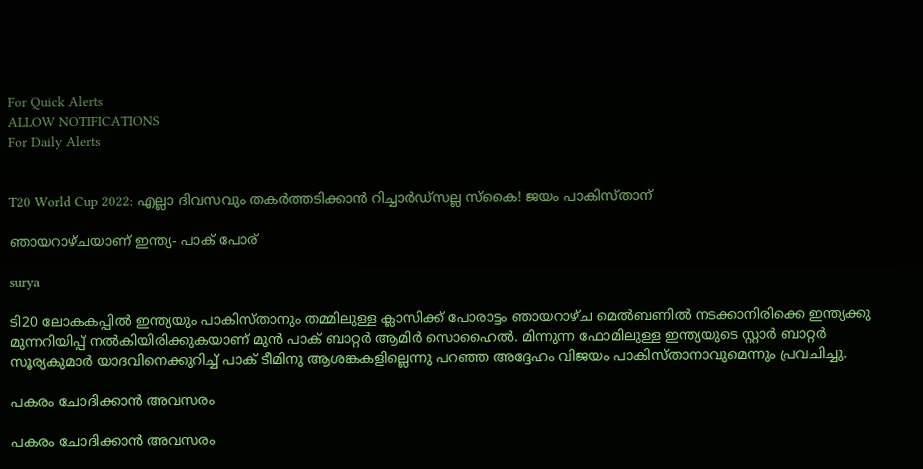For Quick Alerts
ALLOW NOTIFICATIONS
For Daily Alerts


T20 World Cup 2022: എല്ലാ ദിവസവും തകര്‍ത്തടിക്കാന്‍ റിച്ചാര്‍ഡ്‌സല്ല സ്‌കൈ! ജയം പാകിസ്താന്

ഞായറാഴ്ചയാണ് ഇന്ത്യ- പാക് പോര്

surya

ടി20 ലോകകപ്പില്‍ ഇന്ത്യയും പാകിസ്താനും തമ്മിലുള്ള ക്ലാസിക്ക് പോരാട്ടം ഞായറാഴ്ച മെല്‍ബണില്‍ നടക്കാനിരിക്കെ ഇന്ത്യക്കു മുന്നറിയിപ്പ് നല്‍കിയിരിക്കുകയാണ് മുന്‍ പാക് ബാറ്റര്‍ ആമിര്‍ സൊഹൈല്‍. മിന്നുന്ന ഫോമിലുള്ള ഇന്ത്യയുടെ സ്റ്റാര്‍ ബാറ്റര്‍ സൂര്യകുമാര്‍ യാദവിനെക്കുറിച്ച് പാക് ടീമിനു ആശങ്കകളില്ലെന്നു പറഞ്ഞ അദ്ദേഹം വിജയം പാകിസ്താനാവുമെന്നും പ്രവചിച്ചു.

പകരം ചോദിക്കാന്‍ അവസരം

പകരം ചോദിക്കാന്‍ അവസരം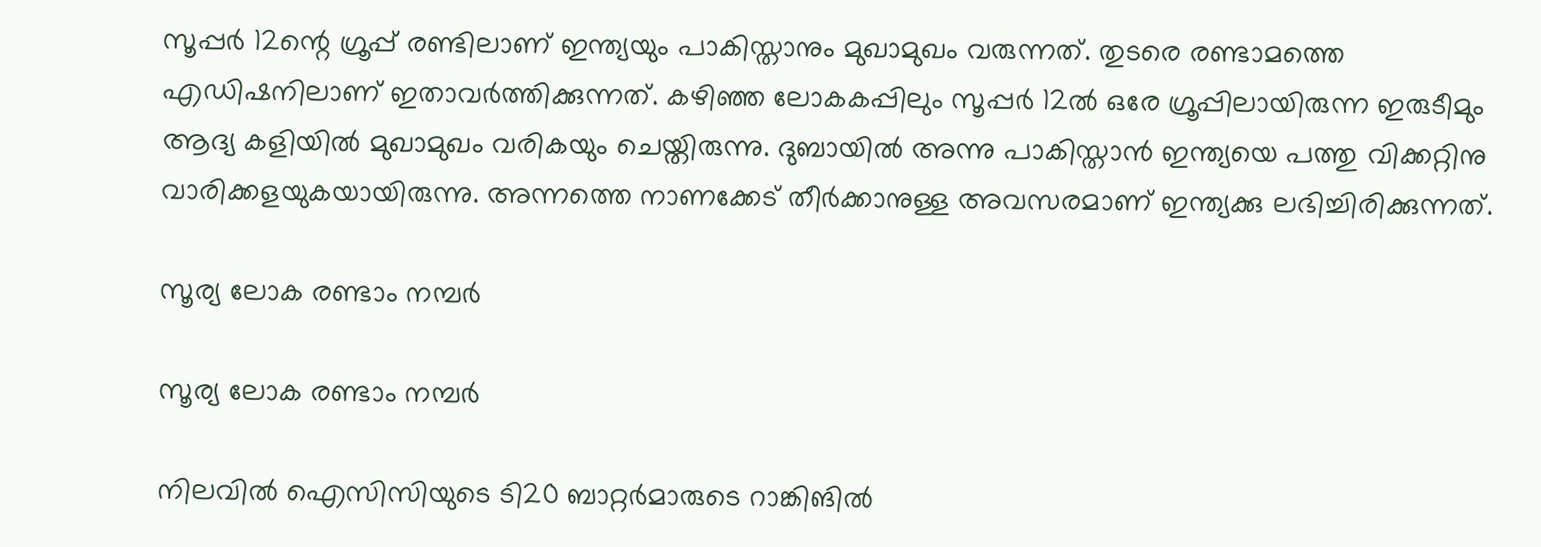സൂപ്പര്‍ 12ന്റെ ഗ്രൂപ്പ് രണ്ടിലാണ് ഇന്ത്യയും പാകിസ്താനും മുഖാമുഖം വരുന്നത്. തുടരെ രണ്ടാമത്തെ എഡിഷനിലാണ് ഇതാവര്‍ത്തിക്കുന്നത്. കഴിഞ്ഞ ലോകകപ്പിലും സൂപ്പര്‍ 12ല്‍ ഒരേ ഗ്രൂപ്പിലായിരുന്ന ഇരുടീമും ആദ്യ കളിയില്‍ മുഖാമുഖം വരികയും ചെയ്തിരുന്നു. ദുബായില്‍ അന്നു പാകിസ്താന്‍ ഇന്ത്യയെ പത്തു വിക്കറ്റിനു വാരിക്കളയുകയായിരുന്നു. അന്നത്തെ നാണക്കേട് തീര്‍ക്കാനുള്ള അവസരമാണ് ഇന്ത്യക്കു ലഭിച്ചിരിക്കുന്നത്.

സൂര്യ ലോക രണ്ടാം നമ്പര്‍

സൂര്യ ലോക രണ്ടാം നമ്പര്‍

നിലവില്‍ ഐസിസിയുടെ ടി20 ബാറ്റര്‍മാരുടെ റാങ്കിങില്‍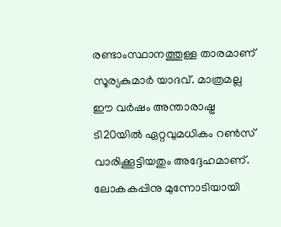രണ്ടാംസ്ഥാനത്തുള്ള താരമാണ് സൂര്യകുമാര്‍ യാദവ്. മാത്രമല്ല ഈ വര്‍ഷം അന്താരാഷ്ട്ര ടി20യില്‍ ഏറ്റവുമധികം റണ്‍സ് വാരിക്കൂട്ടിയതും അദ്ദേഹമാണ്.
ലോകകപ്പിനു മുന്നോടിയായി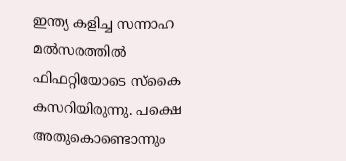ഇന്ത്യ കളിച്ച സന്നാഹ മല്‍സരത്തില്‍ ഫിഫറ്റിയോടെ സ്‌കൈ കസറിയിരുന്നു. പക്ഷെ അതുകൊണ്ടൊന്നും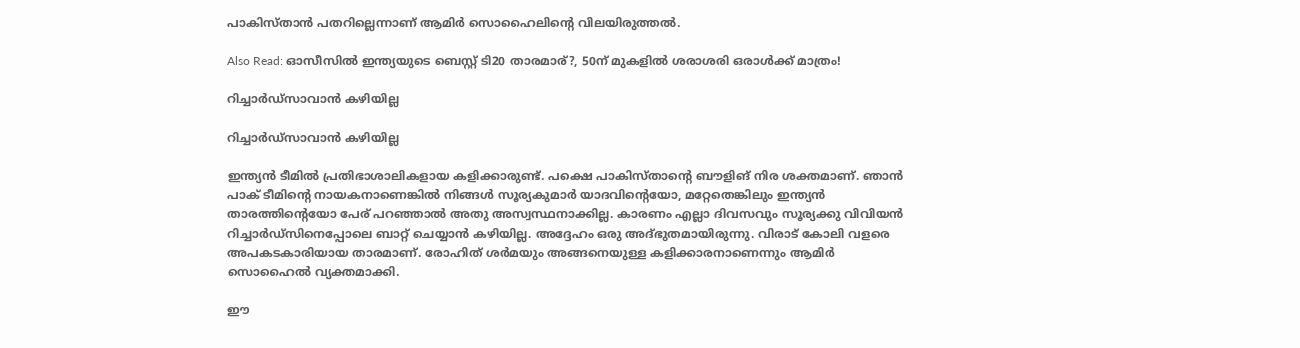പാകിസ്താന്‍ പതറില്ലെന്നാണ് ആമിര്‍ സൊഹൈലിന്റെ വിലയിരുത്തല്‍.

Also Read: ഓസീസില്‍ ഇന്ത്യയുടെ ബെസ്റ്റ് ടി20 താരമാര്?, 50ന് മുകളില്‍ ശരാശരി ഒരാള്‍ക്ക് മാത്രം!

റിച്ചാര്‍ഡ്‌സാവാന്‍ കഴിയില്ല

റിച്ചാര്‍ഡ്‌സാവാന്‍ കഴിയില്ല

ഇന്ത്യന്‍ ടീമില്‍ പ്രതിഭാശാലികളായ കളിക്കാരുണ്ട്. പക്ഷെ പാകിസ്താന്റെ ബൗളിങ് നിര ശക്തമാണ്. ഞാന്‍ പാക് ടീമിന്റെ നായകനാണെങ്കില്‍ നിങ്ങള്‍ സൂര്യകുമാര്‍ യാദവിന്റെയോ, മറ്റേതെങ്കിലും ഇന്ത്യന്‍ താരത്തിന്റെയോ പേര് പറഞ്ഞാല്‍ അതു അസ്വസ്ഥനാക്കില്ല. കാരണം എല്ലാ ദിവസവും സൂര്യക്കു വിവിയന്‍ റിച്ചാര്‍ഡ്‌സിനെപ്പോലെ ബാറ്റ് ചെയ്യാന്‍ കഴിയില്ല. അദ്ദേഹം ഒരു അദ്ഭുതമായിരുന്നു. വിരാട് കോലി വളരെ അപകടകാരിയായ താരമാണ്. രോഹിത് ശര്‍മയും അങ്ങനെയുള്ള കളിക്കാരനാണെന്നും ആമിര്‍ സൊഹൈല്‍ വ്യക്തമാക്കി.

ഈ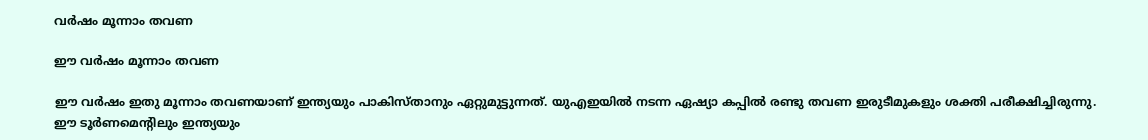വര്‍ഷം മൂന്നാം തവണ

ഈ വര്‍ഷം മൂന്നാം തവണ

ഈ വര്‍ഷം ഇതു മൂന്നാം തവണയാണ് ഇന്ത്യയും പാകിസ്താനും ഏറ്റുമുട്ടുന്നത്. യുഎഇയില്‍ നടന്ന ഏഷ്യാ കപ്പില്‍ രണ്ടു തവണ ഇരുടീമുകളും ശക്തി പരീക്ഷിച്ചിരുന്നു. ഈ ടൂര്‍ണമെന്റിലും ഇന്ത്യയും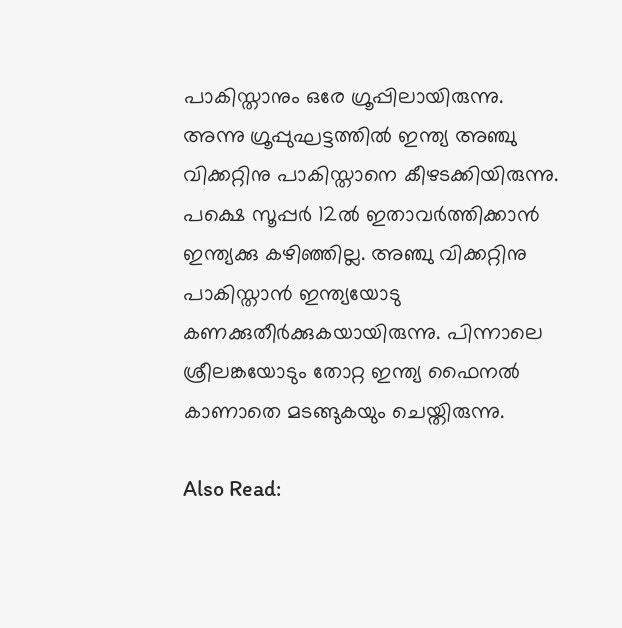പാകിസ്താനും ഒരേ ഗ്രൂപ്പിലായിരുന്നു. അന്നു ഗ്രൂപ്പുഘട്ടത്തില്‍ ഇന്ത്യ അഞ്ചു വിക്കറ്റിനു പാകിസ്താനെ കീഴടക്കിയിരുന്നു.
പക്ഷെ സൂപ്പര്‍ 12ല്‍ ഇതാവര്‍ത്തിക്കാന്‍ ഇന്ത്യക്കു കഴിഞ്ഞില്ല. അഞ്ചു വിക്കറ്റിനു പാകിസ്താന്‍ ഇന്ത്യയോടു കണക്കുതീര്‍ക്കുകയായിരുന്നു. പിന്നാലെ ശ്രീലങ്കയോടും തോറ്റ ഇന്ത്യ ഫൈനല്‍ കാണാതെ മടങ്ങുകയും ചെയ്തിരുന്നു.

Also Read: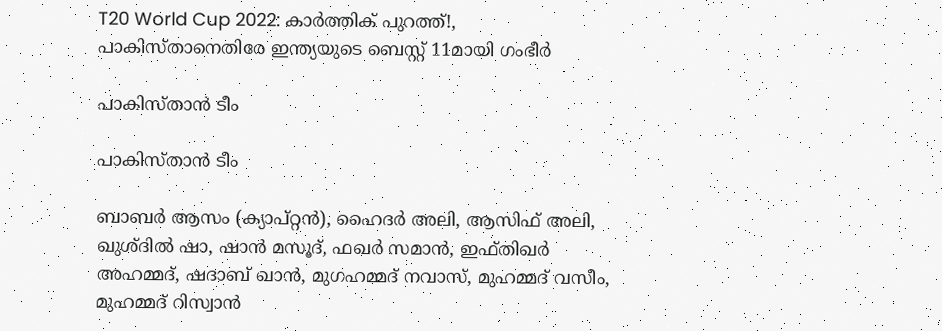T20 World Cup 2022: കാര്‍ത്തിക് പുറത്ത്!, പാകിസ്താനെതിരേ ഇന്ത്യയുടെ ബെസ്റ്റ് 11മായി ഗംഭീര്‍

പാകിസ്താന്‍ ടീം

പാകിസ്താന്‍ ടീം

ബാബര്‍ ആസം (ക്യാപ്റ്റന്‍), ഹൈദര്‍ അലി, ആസിഫ് അലി, ഖുശ്ദില്‍ ഷാ, ഷാന്‍ മസൂദ്, ഫഖര്‍ സമാന്‍, ഇഫ്തിഖര്‍ അഹമ്മദ്, ഷദാബ് ഖാന്‍, മുഗഹമ്മദ് നവാസ്, മുഹമ്മദ് വസീം, മുഹമ്മദ് റിസ്വാന്‍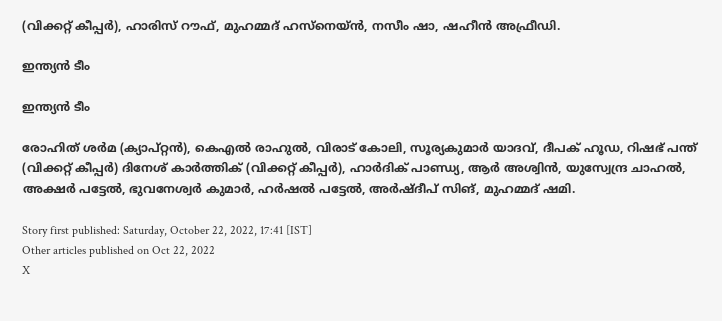(വിക്കറ്റ് കീപ്പര്‍), ഹാരിസ് റൗഫ്, മുഹമ്മദ് ഹസ്‌നെയ്ന്‍, നസീം ഷാ, ഷഹീന്‍ അഫ്രീഡി.

ഇന്ത്യന്‍ ടീം

ഇന്ത്യന്‍ ടീം

രോഹിത് ശര്‍മ (ക്യാപ്റ്റന്‍), കെഎല്‍ രാഹുല്‍, വിരാട് കോലി, സൂര്യകുമാര്‍ യാദവ്, ദീപക് ഹൂഡ, റിഷഭ് പന്ത് (വിക്കറ്റ് കീപ്പര്‍) ദിനേശ് കാര്‍ത്തിക് (വിക്കറ്റ് കീപ്പര്‍), ഹാര്‍ദിക് പാണ്ഡ്യ, ആര്‍ അശ്വിന്‍, യുസ്വേന്ദ്ര ചാഹല്‍, അക്ഷര്‍ പട്ടേല്‍, ഭുവനേശ്വര്‍ കുമാര്‍, ഹര്‍ഷല്‍ പട്ടേല്‍, അര്‍ഷ്ദീപ് സിങ്, മുഹമ്മദ് ഷമി.

Story first published: Saturday, October 22, 2022, 17:41 [IST]
Other articles published on Oct 22, 2022
X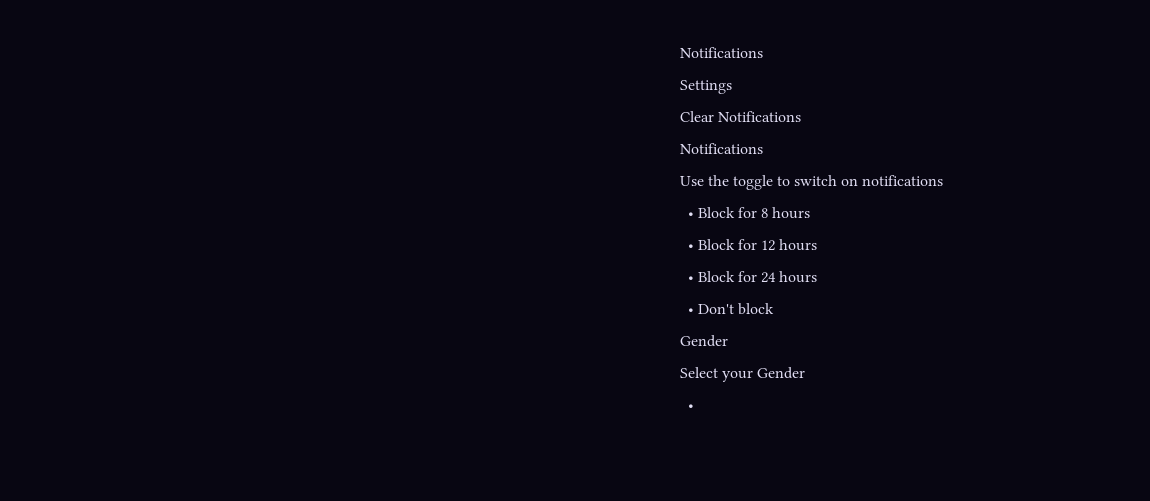Notifications
Settings
Clear Notifications
Notifications
Use the toggle to switch on notifications
  • Block for 8 hours
  • Block for 12 hours
  • Block for 24 hours
  • Don't block
Gender
Select your Gender
  •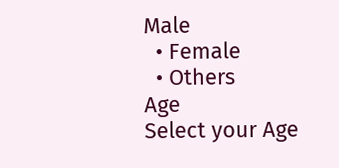Male
  • Female
  • Others
Age
Select your Age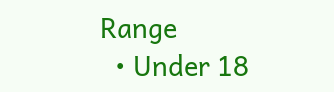Range
  • Under 18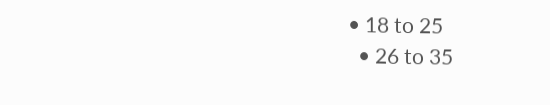• 18 to 25
  • 26 to 35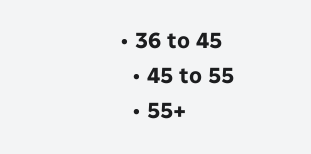• 36 to 45
  • 45 to 55
  • 55+